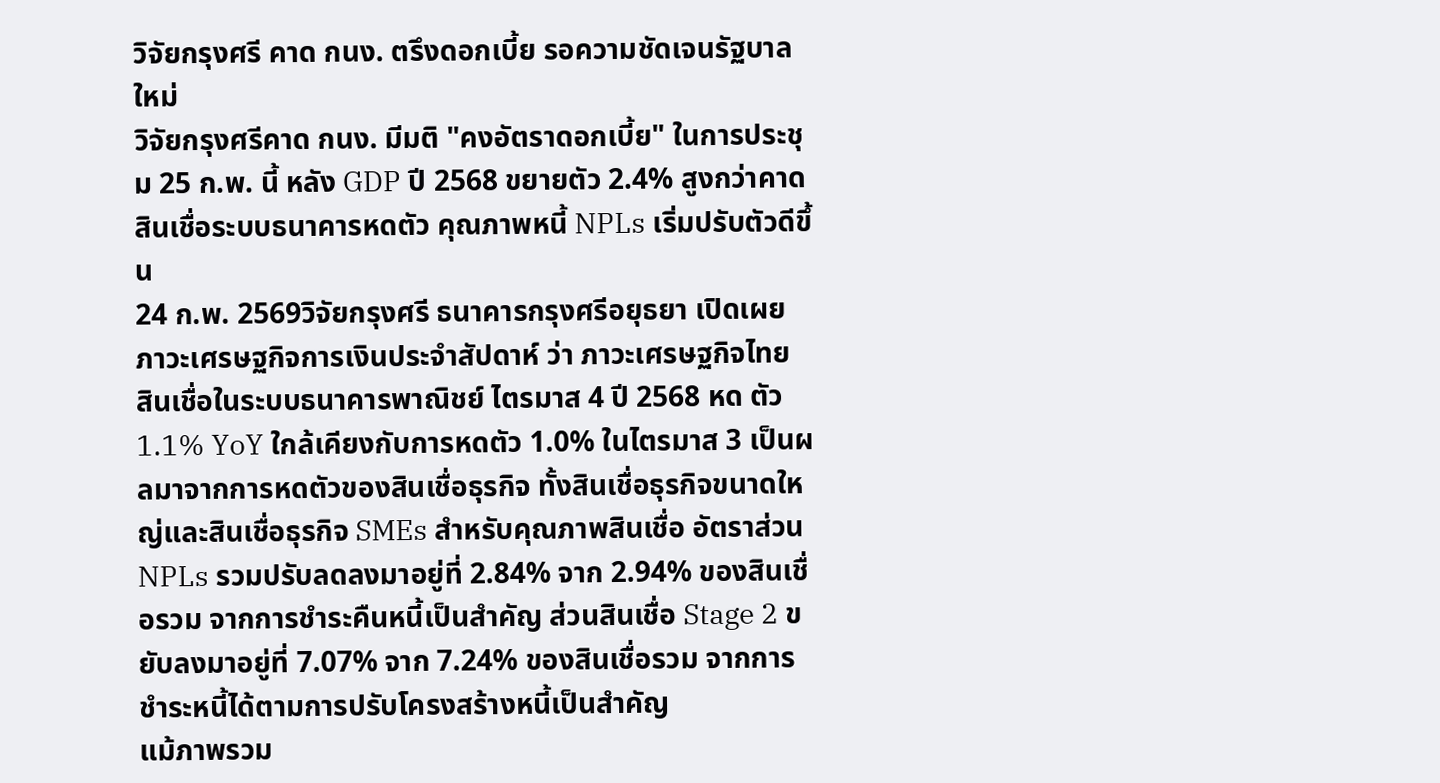วิจัยกรุงศรี คาด กนง. ตรึงดอกเบี้ย รอความชัดเจนรัฐบาลใหม่
วิจัยกรุงศรีคาด กนง. มีมติ "คงอัตราดอกเบี้ย" ในการประชุม 25 ก.พ. นี้ หลัง GDP ปี 2568 ขยายตัว 2.4% สูงกว่าคาด สินเชื่อระบบธนาคารหดตัว คุณภาพหนี้ NPLs เริ่มปรับตัวดีขึ้น
24 ก.พ. 2569วิจัยกรุงศรี ธนาคารกรุงศรีอยุธยา เปิดเผย ภาวะเศรษฐกิจการเงินประจำสัปดาห์ ว่า ภาวะเศรษฐกิจไทย สินเชื่อในระบบธนาคารพาณิชย์ ไตรมาส 4 ปี 2568 หด ตัว 1.1% YoY ใกล้เคียงกับการหดตัว 1.0% ในไตรมาส 3 เป็นผลมาจากการหดตัวของสินเชื่อธุรกิจ ทั้งสินเชื่อธุรกิจขนาดใหญ่และสินเชื่อธุรกิจ SMEs สำหรับคุณภาพสินเชื่อ อัตราส่วน NPLs รวมปรับลดลงมาอยู่ที่ 2.84% จาก 2.94% ของสินเชื่อรวม จากการชำระคืนหนี้เป็นสำคัญ ส่วนสินเชื่อ Stage 2 ขยับลงมาอยู่ที่ 7.07% จาก 7.24% ของสินเชื่อรวม จากการชำระหนี้ได้ตามการปรับโครงสร้างหนี้เป็นสำคัญ
แม้ภาพรวม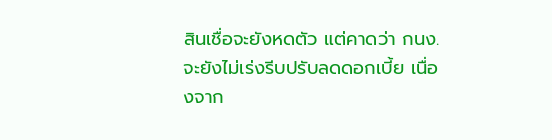สินเชื่อจะยังหดตัว แต่คาดว่า กนง. จะยังไม่เร่งรีบปรับลดดอกเบี้ย เนื่องจาก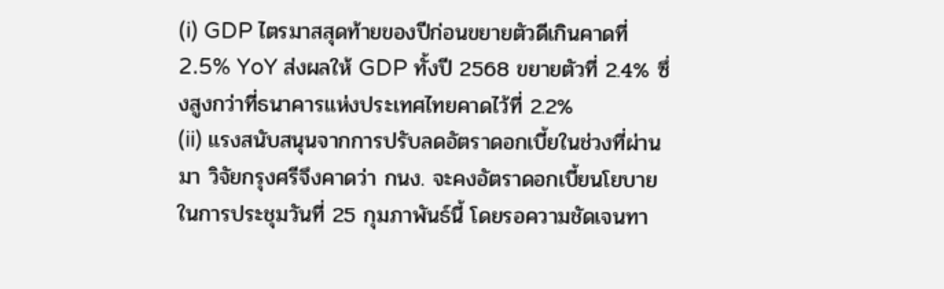(i) GDP ไตรมาสสุดท้ายของปีก่อนขยายตัวดีเกินคาดที่ 2.5% YoY ส่งผลให้ GDP ทั้งปี 2568 ขยายตัวที่ 2.4% ซึ่งสูงกว่าที่ธนาคารแห่งประเทศไทยคาดไว้ที่ 2.2%
(ii) แรงสนับสนุนจากการปรับลดอัตราดอกเบี้ยในช่วงที่ผ่านมา วิจัยกรุงศรีจึงคาดว่า กนง. จะคงอัตราดอกเบี้ยนโยบายในการประชุมวันที่ 25 กุมภาพันธ์นี้ โดยรอความชัดเจนทา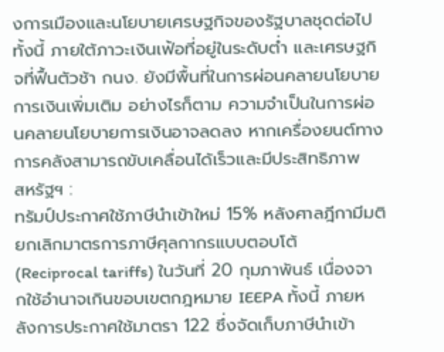งการเมืองและนโยบายเศรษฐกิจของรัฐบาลชุดต่อไป
ทั้งนี้ ภายใต้ภาวะเงินเฟ้อที่อยู่ในระดับต่ำ และเศรษฐกิจที่ฟื้นตัวช้า กนง. ยังมีพื้นที่ในการผ่อนคลายนโยบายการเงินเพิ่มเติม อย่างไรก็ตาม ความจำเป็นในการผ่อนคลายนโยบายการเงินอาจลดลง หากเครื่องยนต์ทางการคลังสามารถขับเคลื่อนได้เร็วและมีประสิทธิภาพ
สหรัฐฯ :
ทรัมป์ประกาศใช้ภาษีนำเข้าใหม่ 15% หลังศาลฎีกามีมติยกเลิกมาตรการภาษีศุลกากรแบบตอบโต้ (Reciprocal tariffs) ในวันที่ 20 กุมภาพันธ์ เนื่องจากใช้อำนาจเกินขอบเขตกฎหมาย IEEPA ทั้งนี้ ภายหลังการประกาศใช้มาตรา 122 ซึ่งจัดเก็บภาษีนำเข้า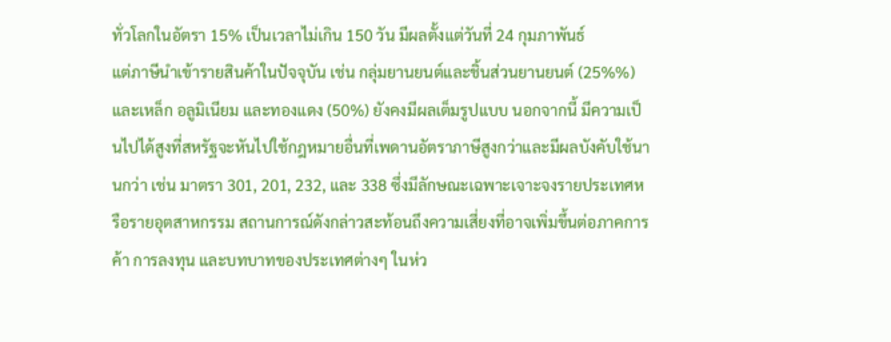ทั่วโลกในอัตรา 15% เป็นเวลาไม่เกิน 150 วัน มีผลตั้งแต่วันที่ 24 กุมภาพันธ์
แต่ภาษีนำเข้ารายสินค้าในปัจจุบัน เช่น กลุ่มยานยนต์และชิ้นส่วนยานยนต์ (25%%) และเหล็ก อลูมิเนียม และทองแดง (50%) ยังคงมีผลเต็มรูปแบบ นอกจากนี้ มีความเป็นไปได้สูงที่สหรัฐจะหันไปใช้กฎหมายอื่นที่เพดานอัตราภาษีสูงกว่าและมีผลบังคับใช้นานกว่า เช่น มาตรา 301, 201, 232, และ 338 ซึ่งมีลักษณะเฉพาะเจาะจงรายประเทศหรือรายอุตสาหกรรม สถานการณ์ดังกล่าวสะท้อนถึงความเสี่ยงที่อาจเพิ่มขึ้นต่อภาคการค้า การลงทุน และบทบาทของประเทศต่างๆ ในห่ว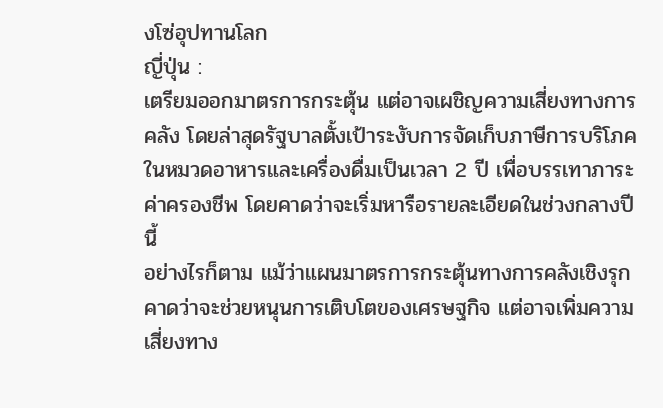งโซ่อุปทานโลก
ญี่ปุ่น :
เตรียมออกมาตรการกระตุ้น แต่อาจเผชิญความเสี่ยงทางการคลัง โดยล่าสุดรัฐบาลตั้งเป้าระงับการจัดเก็บภาษีการบริโภคในหมวดอาหารและเครื่องดื่มเป็นเวลา 2 ปี เพื่อบรรเทาภาระค่าครองชีพ โดยคาดว่าจะเริ่มหารือรายละเอียดในช่วงกลางปีนี้
อย่างไรก็ตาม แม้ว่าแผนมาตรการกระตุ้นทางการคลังเชิงรุกคาดว่าจะช่วยหนุนการเติบโตของเศรษฐกิจ แต่อาจเพิ่มความเสี่ยงทาง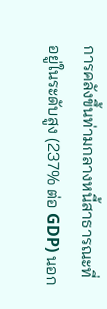การคลังขึ้นท่ามกลางหนี้สาธารณะที่อยู่ในระดับสูง (237% ต่อ GDP) นอก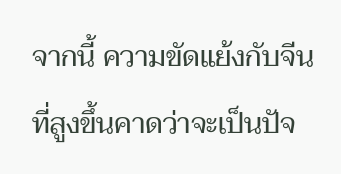จากนี้ ความขัดแย้งกับจีนที่สูงขึ้นคาดว่าจะเป็นปัจ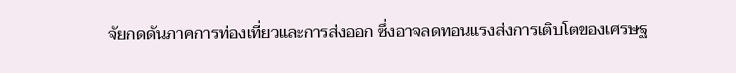จัยกดดันภาคการท่องเที่ยวและการส่งออก ซึ่งอาจลดทอนแรงส่งการเติบโตของเศรษฐ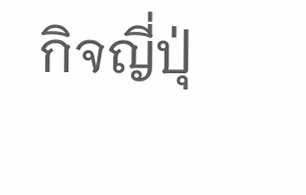กิจญี่ปุ่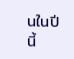นในปีนี้